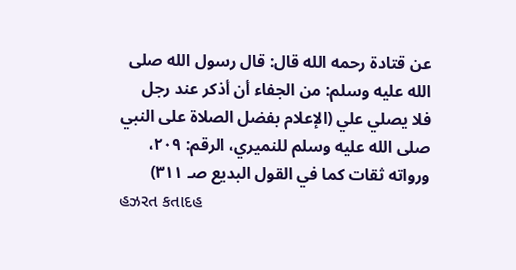عن قتادة رحمه الله قال: قال رسول الله صلى الله عليه وسلم: من الجفاء أن أذكر عند رجل فلا يصلي علي (الإعلام بفضل الصلاة على النبي صلى الله عليه وسلم للنميري، الرقم: ۲٠۹، ورواته ثقات كما في القول البديع صـ ۳۱۱)
હઝરત કતાદહ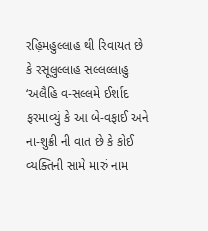રહ઼િમહુલ્લાહ થી રિવાયત છે કે રસૂલુલ્લાહ સલ્લલ્લાહુ ‘અલૈહિ વ-સલ્લમે ઈર્શાદ ફરમાવ્યું કે આ બે-વફાઈ અને ના-શુક્રી ની વાત છે કે કોઈ વ્યક્તિની સામે મારું નામ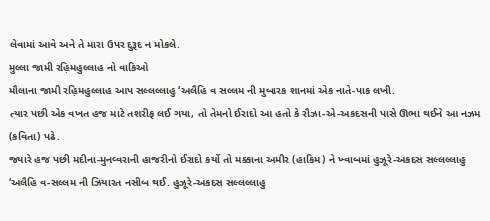લેવામાં આવે અને તે મારા ઉપર દુરૂદ ન મોકલે.
મુલ્લા જામી રહ઼િમહુલ્લાહ નો વાકિઓ
મૌલાના જામી રહ઼િમહુલ્લાહ આપ સલ્લલ્લાહુ ‘અલૈહિ વ સલ્લમ ની મુબારક શાનમાં એક નાતે-પાક લખી.
ત્યાર પછી એક વખત હજ માટે તશરીફ લઈ ગયા, તો તેમનો ઈરાદો આ હતો કે રૌઝા-એ-અકદસની પાસે ઊભા થઈને આ નઝમ (કવિતા) પઢે.
જ્યારે હજ પછી મદીના-મુનવ્વરાની હાજરીનો ઈરાદો કર્યો તો મક્કાના અમીર (હાકિમ) ને ખ્વાબમાં હુઝૂરે-અકદસ સલ્લલ્લાહુ ‘અલૈહિ વ-સલ્લમ ની ઝિયારત નસીબ થઈ. હુઝૂરે-અકદસ સલ્લલ્લાહુ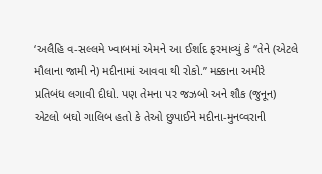‘અલૈહિ વ-સલ્લમે ખ્વાબમાં એમને આ ઈર્શાદ ફરમાવ્યું કે “તેને (એટલે મૌલાના જામી ને) મદીનામાં આવવા થી રોકો.” મક્કાના અમીરે પ્રતિબંધ લગાવી દીધો. પણ તેમના પર જઝબો અને શૌક (જુનૂન) એટલો બઘો ગાલિબ હતો કે તેઓ છુપાઈને મદીના-મુનવ્વરાની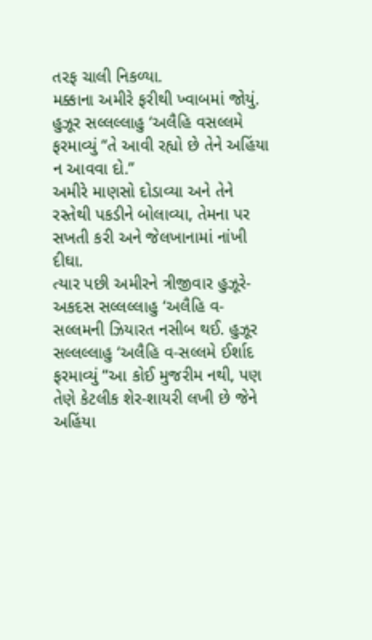તરફ ચાલી નિકળ્યા.
મક્કાના અમીરે ફરીથી ખ્વાબમાં જોયું. હુઝૂર સલ્લલ્લાહુ ‘અલૈહિ વસલ્લમે ફરમાવ્યું “તે આવી રહ્યો છે તેને અહિંયા ન આવવા દો.”
અમીરે માણસો દોડાવ્યા અને તેને રસ્તેથી પકડીને બોલાવ્યા, તેમના પર સખતી કરી અને જેલખાનામાં નાંખી દીઘા.
ત્યાર પછી અમીરને ત્રીજીવાર હુઝૂરે-અકદસ સલ્લલ્લાહુ ‘અલૈહિ વ-સલ્લમની ઝિયારત નસીબ થઈ. હુઝૂર સલ્લલ્લાહુ ‘અલૈહિ વ-સલ્લમે ઈર્શાદ ફરમાવ્યું “આ કોઈ મુજરીમ નથી, પણ તેણે કેટલીક શેર-શાયરી લખી છે જેને અહિંયા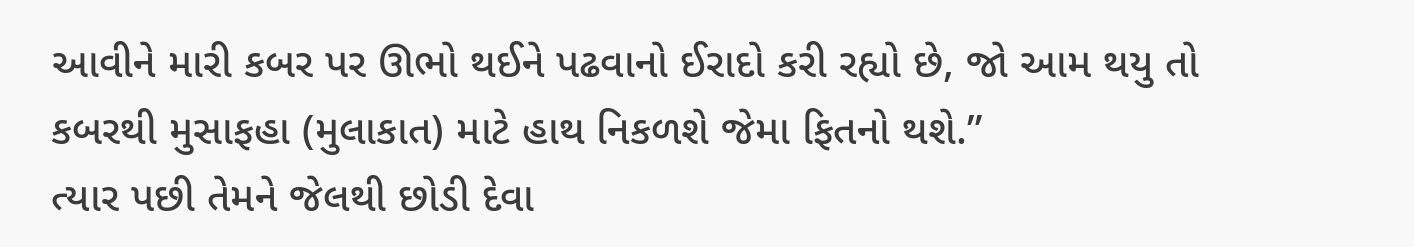આવીને મારી કબર પર ઊભો થઈને પઢવાનો ઈરાદો કરી રહ્યો છે, જો આમ થયુ તો કબરથી મુસાફહા (મુલાકાત) માટે હાથ નિકળશે જેમા ફિતનો થશે.”
ત્યાર પછી તેમને જેલથી છોડી દેવા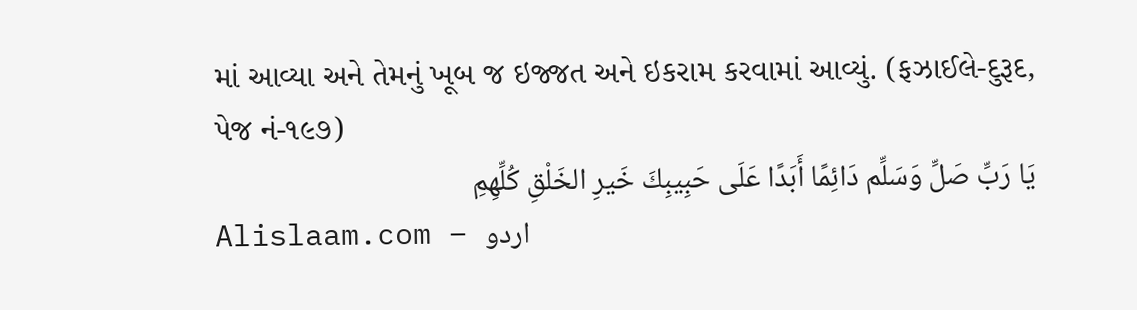માં આવ્યા અને તેમનું ખૂબ જ ઇજ્જત અને ઇકરામ કરવામાં આવ્યું. (ફઝાઈલે-દુરૂદ, પેજ નં-૧૯૭)
يَا رَبِّ صَلِّ وَسَلِّم دَائِمًا أَبَدًا عَلَى حَبِيبِكَ خَيرِ الخَلْقِ كُلِّهِمِ
Alislaam.com – اردو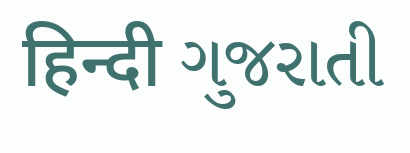हिन्दी ગુજરાતી